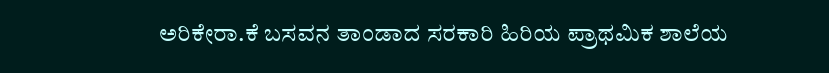ಅರಿಕೇರಾ.ಕೆ ಬಸವನ ತಾಂಡಾದ ಸರಕಾರಿ ಹಿರಿಯ ಪ್ರಾಥಮಿಕ ಶಾಲೆಯ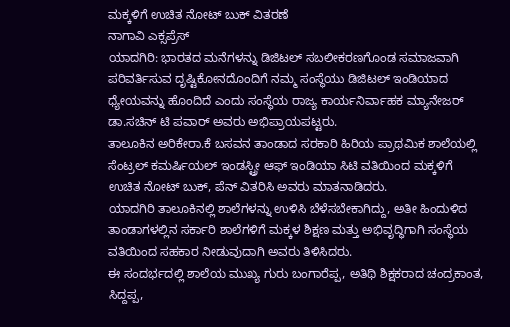ಮಕ್ಕಳಿಗೆ ಉಚಿತ ನೋಟ್ ಬುಕ್ ವಿತರಣೆ
ನಾಗಾವಿ ಎಕ್ಸಪ್ರೆಸ್
ಯಾದಗಿರಿ: ಭಾರತದ ಮನೆಗಳನ್ನು ಡಿಜಿಟಲ್ ಸಬಲೀಕರಣಗೊಂಡ ಸಮಾಜವಾಗಿ ಪರಿವರ್ತಿಸುವ ದೃಷ್ಟಿಕೋನದೊಂದಿಗೆ ನಮ್ಮ ಸಂಸ್ಥೆಯು ಡಿಜಿಟಲ್ ಇಂಡಿಯಾದ ಧ್ಯೇಯವನ್ನು ಹೊಂದಿದೆ ಎಂದು ಸಂಸ್ಥೆಯ ರಾಜ್ಯ ಕಾರ್ಯನಿರ್ವಾಹಕ ಮ್ಯಾನೇಜರ್ ಡಾ.ಸಚಿನ್ ಟಿ ಪವಾರ್ ಅವರು ಅಭಿಪ್ರಾಯಪಟ್ಟರು.
ತಾಲೂಕಿನ ಅರಿಕೇರಾ.ಕೆ ಬಸವನ ತಾಂಡಾದ ಸರಕಾರಿ ಹಿರಿಯ ಪ್ರಾಥಮಿಕ ಶಾಲೆಯಲ್ಲಿ ಸೆಂಟ್ರಲ್ ಕಮರ್ಷಿಯಲ್ ಇಂಡಸ್ಟ್ರೀ ಆಫ್ ಇಂಡಿಯಾ ಸಿಟಿ ವತಿಯಿಂದ ಮಕ್ಕಳಿಗೆ ಉಚಿತ ನೋಟ್ ಬುಕ್, ಪೆನ್ ವಿತರಿಸಿ ಅವರು ಮಾತನಾಡಿದರು.
ಯಾದಗಿರಿ ತಾಲೂಕಿನಲ್ಲಿ ಶಾಲೆಗಳನ್ನು ಉಳಿಸಿ ಬೆಳೆಸಬೇಕಾಗಿದ್ದು, ಅತೀ ಹಿಂದುಳಿದ ತಾಂಡಾಗಳಲ್ಲಿನ ಸರ್ಕಾರಿ ಶಾಲೆಗಳಿಗೆ ಮಕ್ಕಳ ಶಿಕ್ಷಣ ಮತ್ತು ಅಭಿವೃದ್ಧಿಗಾಗಿ ಸಂಸ್ಥೆಯ ವತಿಯಿಂದ ಸಹಕಾರ ನೀಡುವುದಾಗಿ ಅವರು ತಿಳಿಸಿದರು.
ಈ ಸಂದರ್ಭದಲ್ಲಿ ಶಾಲೆಯ ಮುಖ್ಯ ಗುರು ಬಂಗಾರೆಪ್ಪ, ಅತಿಥಿ ಶಿಕ್ಷಕರಾದ ಚಂದ್ರಕಾಂತ, ಸಿದ್ದಪ್ಪ,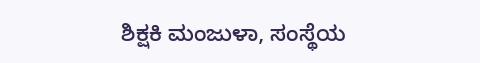ಶಿಕ್ಷಕಿ ಮಂಜುಳಾ, ಸಂಸ್ಥೆಯ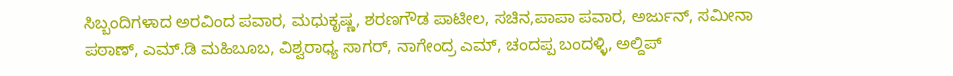ಸಿಬ್ಬಂದಿಗಳಾದ ಅರವಿಂದ ಪವಾರ, ಮಧುಕೃಷ್ಣ, ಶರಣಗೌಡ ಪಾಟೀಲ, ಸಚಿನ,ಪಾಪಾ ಪವಾರ, ಅರ್ಜುನ್, ಸಮೀನಾ ಪಠಾಣ್, ಎಮ್.ಡಿ ಮಹಿಬೂಬ, ವಿಶ್ವರಾಧ್ಯ ಸಾಗರ್, ನಾಗೇಂದ್ರ ಎಮ್, ಚಂದಪ್ಪ ಬಂದಳ್ಳಿ, ಅಲ್ದಿಪ್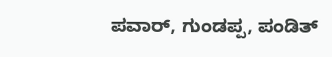ಪವಾರ್, ಗುಂಡಪ್ಪ, ಪಂಡಿತ್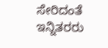ಸೇರಿದಂತೆ ಇನ್ನಿತರರು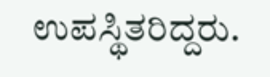ಉಪಸ್ಥಿತರಿದ್ದರು.